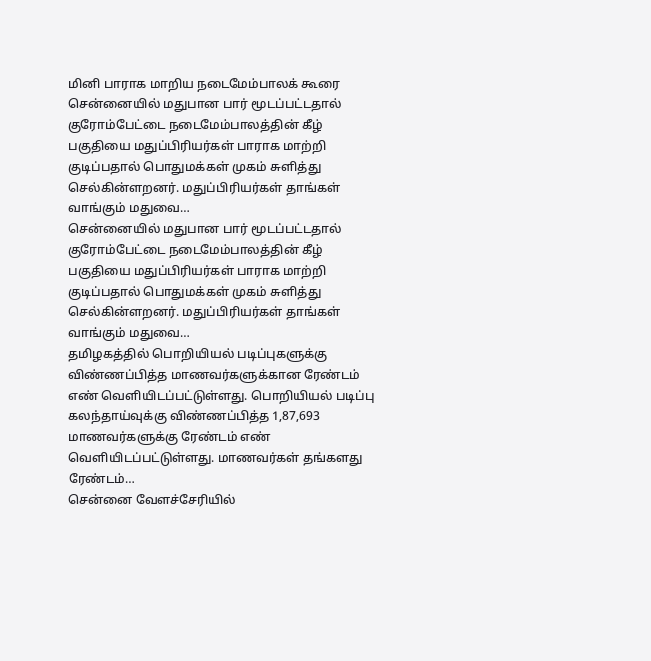மினி பாராக மாறிய நடைமேம்பாலக் கூரை
சென்னையில் மதுபான பார் மூடப்பட்டதால் குரோம்பேட்டை நடைமேம்பாலத்தின் கீழ் பகுதியை மதுப்பிரியர்கள் பாராக மாற்றி குடிப்பதால் பொதுமக்கள் முகம் சுளித்து செல்கின்ளறனர். மதுப்பிரியர்கள் தாங்கள் வாங்கும் மதுவை…
சென்னையில் மதுபான பார் மூடப்பட்டதால் குரோம்பேட்டை நடைமேம்பாலத்தின் கீழ் பகுதியை மதுப்பிரியர்கள் பாராக மாற்றி குடிப்பதால் பொதுமக்கள் முகம் சுளித்து செல்கின்ளறனர். மதுப்பிரியர்கள் தாங்கள் வாங்கும் மதுவை…
தமிழகத்தில் பொறியியல் படிப்புகளுக்கு விண்ணப்பித்த மாணவர்களுக்கான ரேண்டம் எண் வெளியிடப்பட்டுள்ளது. பொறியியல் படிப்பு கலந்தாய்வுக்கு விண்ணப்பித்த 1,87,693 மாணவர்களுக்கு ரேண்டம் எண் வெளியிடப்பட்டுள்ளது. மாணவர்கள் தங்களது ரேண்டம்…
சென்னை வேளச்சேரியில்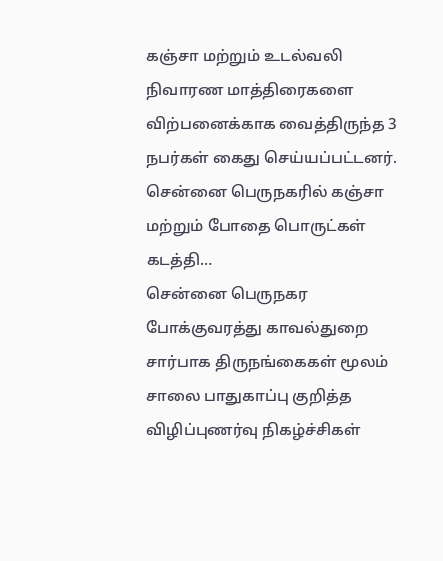கஞ்சா மற்றும் உடல்வலி நிவாரண மாத்திரைகளை விற்பனைக்காக வைத்திருந்த 3 நபர்கள் கைது செய்யப்பட்டனர். சென்னை பெருநகரில் கஞ்சா மற்றும் போதை பொருட்கள் கடத்தி…
சென்னை பெருநகர போக்குவரத்து காவல்துறை சார்பாக திருநங்கைகள் மூலம் சாலை பாதுகாப்பு குறித்த விழிப்புணர்வு நிகழ்ச்சிகள்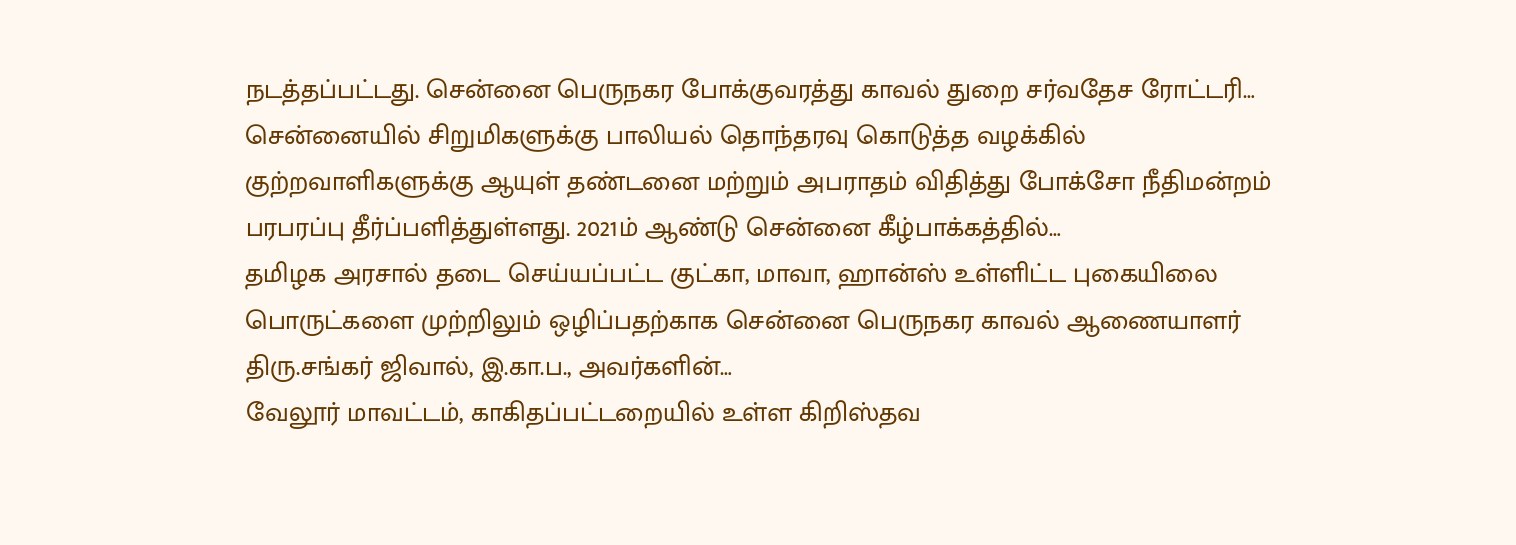நடத்தப்பட்டது. சென்னை பெருநகர போக்குவரத்து காவல் துறை சர்வதேச ரோட்டரி…
சென்னையில் சிறுமிகளுக்கு பாலியல் தொந்தரவு கொடுத்த வழக்கில் குற்றவாளிகளுக்கு ஆயுள் தண்டனை மற்றும் அபராதம் விதித்து போக்சோ நீதிமன்றம் பரபரப்பு தீர்ப்பளித்துள்ளது. 2021ம் ஆண்டு சென்னை கீழ்பாக்கத்தில்…
தமிழக அரசால் தடை செய்யப்பட்ட குட்கா, மாவா, ஹான்ஸ் உள்ளிட்ட புகையிலை பொருட்களை முற்றிலும் ஒழிப்பதற்காக சென்னை பெருநகர காவல் ஆணையாளர் திரு.சங்கர் ஜிவால், இ.கா.ப., அவர்களின்…
வேலூர் மாவட்டம், காகிதப்பட்டறையில் உள்ள கிறிஸ்தவ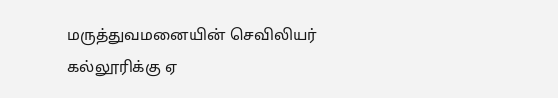மருத்துவமனையின் செவிலியர் கல்லூரிக்கு ஏ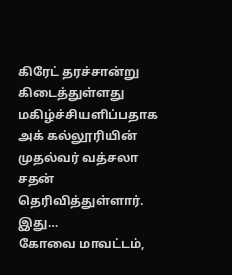கிரேட் தரச்சான்று கிடைத்துள்ளது மகிழ்ச்சியளிப்பதாக அக் கல்லூரியின் முதல்வர் வத்சலா சதன் தெரிவித்துள்ளார். இது…
கோவை மாவட்டம்,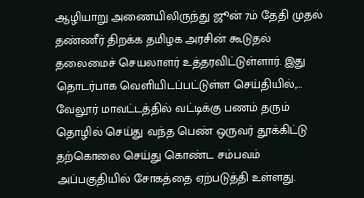ஆழியாறு அணையிலிருந்து ஜூன் 7ம் தேதி முதல் தண்ணீர் திறக்க தமிழக அரசின் கூடுதல் தலைமைச் செயலாளர் உத்தரவிட்டுள்ளார். இது தொடர்பாக வெளியிடப்பட்டுள்ள செய்தியில்,…
வேலூர் மாவட்டத்தில் வட்டிக்கு பணம் தரும் தொழில் செய்து வந்த பெண் ஒருவர் தூக்கிட்டு தற்கொலை செய்து கொண்ட சம்பவம் அப்பகுதியில் சோகத்தை ஏற்படுத்தி உள்ளது.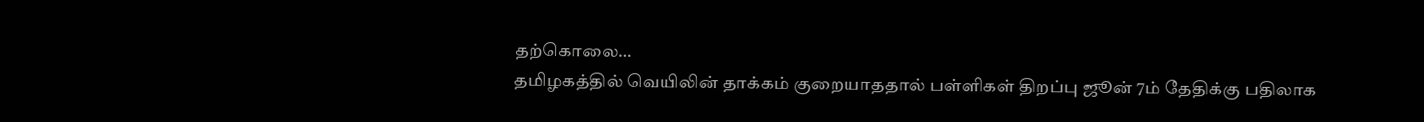தற்கொலை…
தமிழகத்தில் வெயிலின் தாக்கம் குறையாததால் பள்ளிகள் திறப்பு ஜூன் 7ம் தேதிக்கு பதிலாக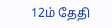12ம் தேதி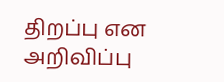திறப்பு என அறிவிப்பு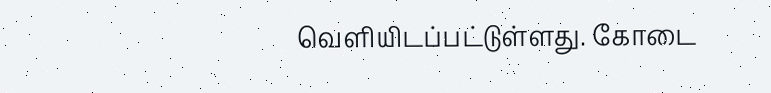வெளியிடப்பட்டுள்ளது. கோடை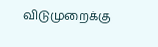விடுமுறைக்கு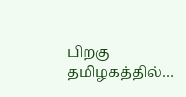பிறகு தமிழகத்தில்…